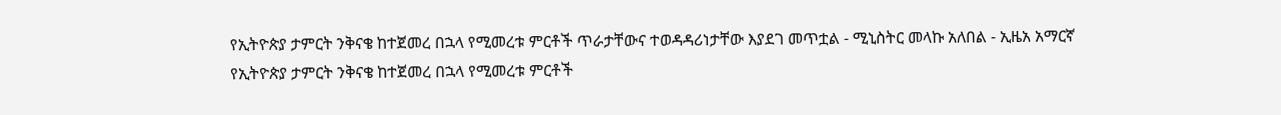የኢትዮጵያ ታምርት ንቅናቄ ከተጀመረ በኋላ የሚመረቱ ምርቶች ጥራታቸውና ተወዳዳሪነታቸው እያደገ መጥቷል - ሚኒስትር መላኩ አለበል - ኢዜአ አማርኛ
የኢትዮጵያ ታምርት ንቅናቄ ከተጀመረ በኋላ የሚመረቱ ምርቶች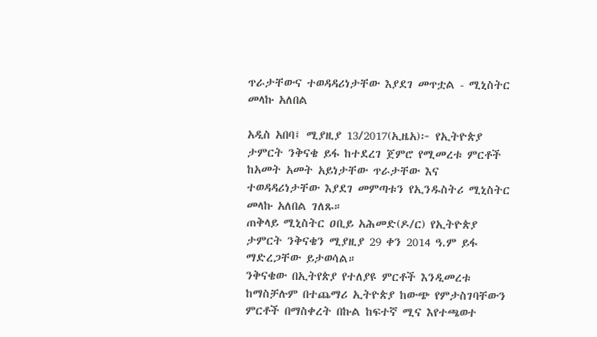ጥራታቸውና ተወዳዳሪነታቸው እያደገ መጥቷል - ሚኒስትር መላኩ አለበል

አዲስ አበባ፤ ሚያዚያ 13/2017(ኢዜአ)፦ የኢትዮጵያ ታምርት ንቅናቄ ይፋ ከተደረገ ጀምሮ የሚመረቱ ምርቶች ከአመት አመት አይነታቸው ጥራታቸው እና ተወዳዳሪነታቸው እያደገ መምጣቱን የኢንዱስትሪ ሚኒስትር መላኩ አለበል ገለጹ።
ጠቅላይ ሚኒስትር ዐቢይ አሕመድ(ዶ/ር) የኢትዮጵያ ታምርት ንቅናቄን ሚያዚያ 29 ቀን 2014 ዓ.ም ይፋ ማድረጋቸው ይታወሳል።
ንቅናቄው በኢትየጵያ የተለያዩ ምርቶች እንዲመረቱ ከማስቻሉም በተጨማሪ ኢትዮጵያ ከውጭ የምታስገባቸውን ምርቶች በማስቀረት በኩል ከፍተኛ ሚና እየተጫወተ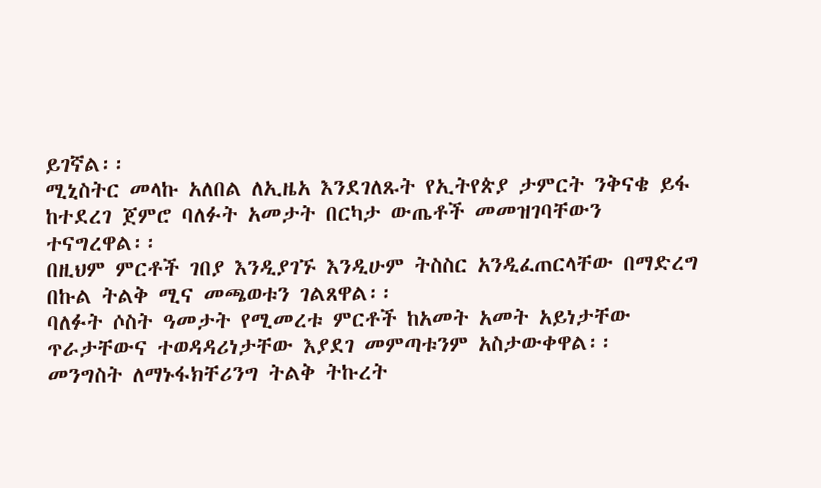ይገኛል፡፡
ሚኒስትር መላኩ አለበል ለኢዜአ እንደገለጹት የኢትየጵያ ታምርት ንቅናቄ ይፋ ከተደረገ ጀምሮ ባለፉት አመታት በርካታ ውጤቶች መመዝገባቸውን ተናግረዋል፡፡
በዚህም ምርቶች ገበያ እንዲያገኙ እንዲሁም ትስስር አንዲፈጠርላቸው በማድረግ በኩል ትልቅ ሚና መጫወቱን ገልጸዋል፡፡
ባለፉት ሶስት ዓመታት የሚመረቱ ምርቶች ከአመት አመት አይነታቸው ጥራታቸውና ተወዳዳሪነታቸው እያደገ መምጣቱንም አስታውቀዋል፡፡
መንግስት ለማኑፋክቸሪንግ ትልቅ ትኩረት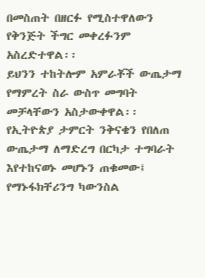በመስጠት በዘርፉ የሚስተዋለውን የቅንጅት ችግር መቀረፉንም አስረድተዋል፡፡
ይህንን ተከትሎም አምራቾች ውጤታማ የማምረት ስራ ውስጥ መግባት መቻላቸውን አስታውቀዋል፡፡
የኢትዮጵያ ታምርት ንቅናቄን የበለጠ ውጤታማ ለማድረግ በርካታ ተግባራት እየተከናወኑ መሆኑን ጠቁመው፤ የማኑፋክቸሪንግ ካውንስል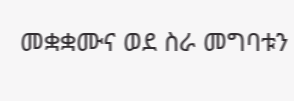መቋቋሙና ወደ ስራ መግባቱን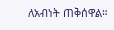ለአብነት ጠቅሰዋል።